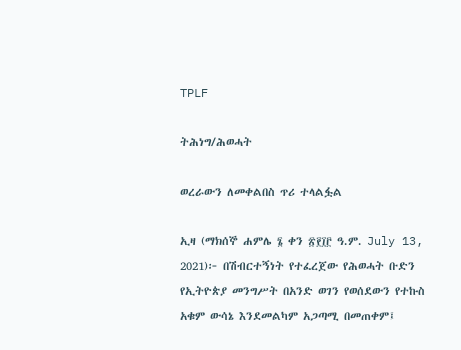TPLF

ትሕነግ/ሕወሓት

ወረራውን ለመቀልበስ ጥሪ ተላልፏል

ኢዛ (ማክሰኞ ሐምሌ ፮ ቀን ፳፻፲፫ ዓ.ም. July 13, 2021)፦ በሽብርተኝነት የተፈረጀው የሕወሓት ቡድን የኢትዮጵያ መንግሥት በአንድ ወገን የወሰደውን የተኩስ አቁም ውሳኔ እንደመልካም አጋጣሚ በመጠቀም፤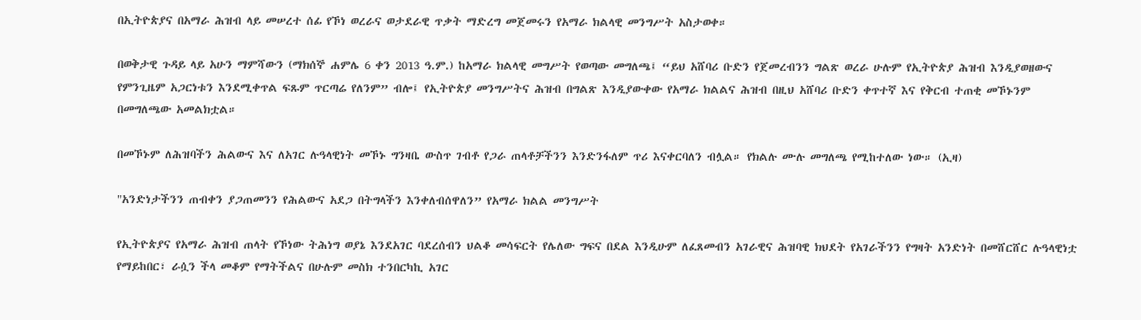በኢትዮጵያና በአማራ ሕዝብ ላይ መሠረተ ሰፊ የኾነ ወረራና ወታደራዊ ጥቃት ማድረግ መጀመሩን የአማራ ክልላዊ መንግሥት አስታወቀ።

በወቅታዊ ጉዳይ ላይ አሁን ማምሻውን (ማክሰኞ ሐምሌ 6 ቀን 2013 ዓ.ም.) ከአማራ ክልላዊ መግሥት የወጣው መግለጫ፤ “ይህ አሸባሪ ቡድን የጀመረብንን ግልጽ ወረራ ሁሉም የኢትዮጵያ ሕዝብ እንዲያወዘውና የምንጊዜም አጋርነቱን እንደሚቀጥል ፍጹም ጥርጣሬ የለንም” ብሎ፤ የኢትዮጵያ መንግሥትና ሕዝብ በግልጽ እንዲያውቀው የአማራ ክልልና ሕዝብ በዚህ አሸባሪ ቡድን ቀጥተኛ እና የቅርብ ተጠቂ መኾኑንም በመግለጫው አመልክቷል።

በመኾኑም ለሕዝባችን ሕልውና እና ለአገር ሉዓላዊነት መኾኑ ግንዛቤ ውስጥ ገብቶ የጋራ ጠላቶቻችንን እንድንፋለም ጥሪ እናቀርባለን ብሏል። የክልሉ ሙሉ መግለጫ የሚከተለው ነው። (ኢዛ)

"አንድነታችንን ጠብቀን ያጋጠመንን የሕልውና አደጋ በትግላችን እንቀለብሰዋለን” የአማራ ክልል መንግሥት

የኢትዮጵያና የአማራ ሕዝብ ጠላት የኾነው ትሕነግ ወያኔ እንደአገር ባደረሰብን ህልቆ መሳፍርት የሌለው ግፍና በደል እንዲሁም ለፈጸመብን አገራዊና ሕዝባዊ ክህደት የአገራችንን የግዛት አንድነት በመሸርሸር ሉዓላዊነቷ የማይከበር፣ ራሷን ችላ መቆም የማትችልና በሁሉም መስክ ተንበርካኪ አገር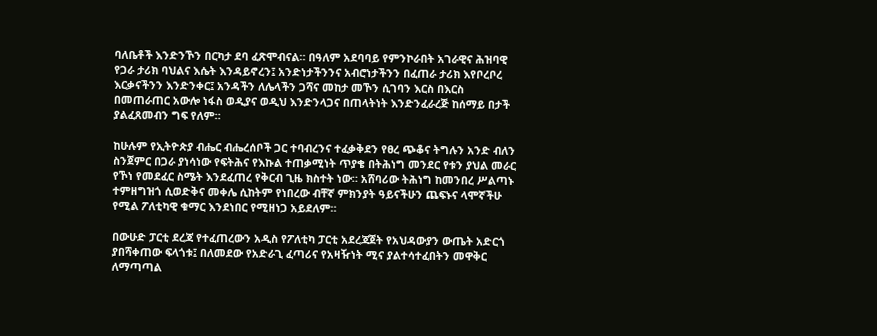ባለቤቶች እንድንኾን በርካታ ደባ ፈጽሞብናል። በዓለም አደባባይ የምንኮራበት አገራዊና ሕዝባዊ የጋራ ታሪክ ባህልና እሴት እንዳይኖረን፤ አንድነታችንንና አብሮነታችንን በፈጠራ ታሪክ እየቦረቦረ እርቃናችንን እንድንቀር፤ አንዳችን ለሌላችን ጋሻና መከታ መኾን ሲገባን እርስ በእርስ በመጠራጠር አውሎ ነፋስ ወዲያና ወዲህ እንድንላጋና በጠላትነት እንድንፈራረጅ ከሰማይ በታች ያልፈጸመብን ግፍ የለም።

ከሁሉም የኢትዮጵያ ብሔር ብሔረሰቦች ጋር ተባብረንና ተፈቃቅደን የፀረ ጭቆና ትግሉን አንድ ብለን ስንጀምር በጋራ ያነሳነው የፍትሕና የእኩል ተጠቃሚነት ጥያቄ በትሕነግ መንደር የቱን ያህል መራር የኾነ የመደፈር ስሜት እንደፈጠረ የቅርብ ጊዜ ክስተት ነው። አሸባሪው ትሕነግ ከመንበረ ሥልጣኑ ተምዘግዝጎ ሲወድቅና መቀሌ ሲከትም የነበረው ብቸኛ ምክንያት ዓይናችሁን ጨፍኑና ላሞኛችሁ የሚል ፖለቲካዊ ቁማር እንደነበር የሚዘነጋ አይደለም።

በውሁድ ፓርቲ ደረጃ የተፈጠረውን አዲስ የፖለቲካ ፓርቲ አደረጃጀት የአህዳውያን ውጤት አድርጎ ያበሻቀጠው ፍላጎቱ፤ በለመደው የአድራጊ ፈጣሪና የአዛዥነት ሚና ያልተሳተፈበትን መዋቅር ለማጣጣል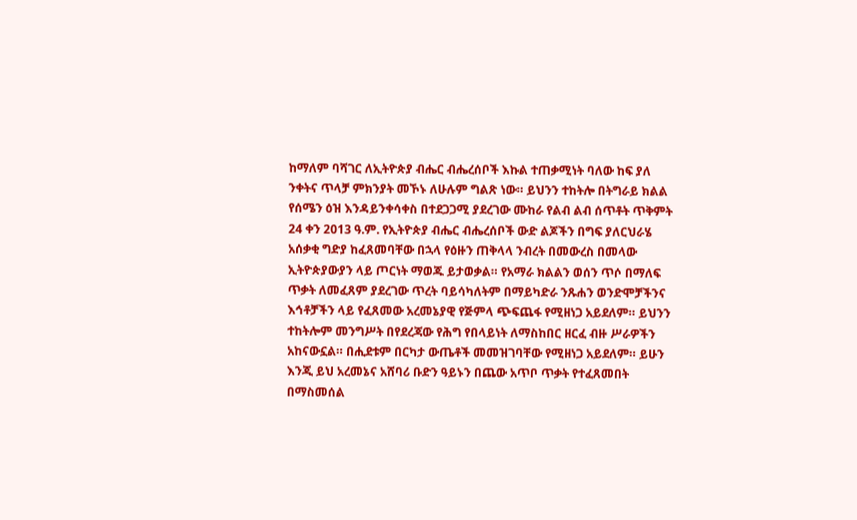ከማለም ባሻገር ለኢትዮጵያ ብሔር ብሔረሰቦች እኩል ተጠቃሚነት ባለው ከፍ ያለ ንቀትና ጥላቻ ምክንያት መኾኑ ለሁሉም ግልጽ ነው። ይህንን ተከትሎ በትግራይ ክልል የሰሜን ዕዝ እንዳይንቀሳቀስ በተደጋጋሚ ያደረገው ሙከራ የልብ ልብ ሰጥቶት ጥቅምት 24 ቀን 2013 ዓ.ም. የኢትዮጵያ ብሔር ብሔረሰቦች ውድ ልጆችን በግፍ ያለርህራሄ አሰቃቂ ግድያ ከፈጸመባቸው በኋላ የዕዙን ጠቅላላ ንብረት በመውረስ በመላው ኢትዮጵያውያን ላይ ጦርነት ማወጁ ይታወቃል። የአማራ ክልልን ወሰን ጥሶ በማለፍ ጥቃት ለመፈጸም ያደረገው ጥረት ባይሳካለትም በማይካድራ ንጹሐን ወንድሞቻችንና እኅቶቻችን ላይ የፈጸመው አረመኔያዊ የጅምላ ጭፍጨፋ የሚዘነጋ አይደለም። ይህንን ተከትሎም መንግሥት በየደረጃው የሕግ የበላይነት ለማስከበር ዘርፈ ብዙ ሥራዎችን አከናውኗል። በሒደቱም በርካታ ውጤቶች መመዝገባቸው የሚዘነጋ አይደለም። ይሁን እንጂ ይህ አረመኔና አሸባሪ ቡድን ዓይኑን በጨው አጥቦ ጥቃት የተፈጸመበት በማስመሰል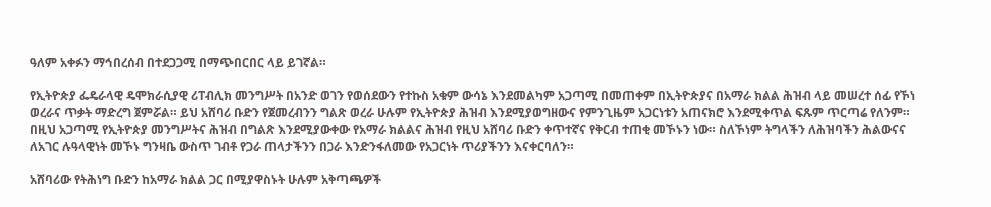ዓለም አቀፉን ማኅበረሰብ በተደጋጋሚ በማጭበርበር ላይ ይገኛል።

የኢትዮጵያ ፌዴራላዊ ዴሞክራሲያዊ ሪፐብሊክ መንግሥት በአንድ ወገን የወሰደውን የተኩስ አቁም ውሳኔ እንደመልካም አጋጣሚ በመጠቀም በኢትዮጵያና በአማራ ክልል ሕዝብ ላይ መሠረተ ሰፊ የኾነ ወረራና ጥቃት ማድረግ ጀምሯል። ይህ አሸባሪ ቡድን የጀመረብንን ግልጽ ወረራ ሁሉም የኢትዮጵያ ሕዝብ እንደሚያወግዘውና የምንጊዜም አጋርነቱን አጠናክሮ እንደሚቀጥል ፍጹም ጥርጣሬ የለንም። በዚህ አጋጣሚ የኢትዮጵያ መንግሥትና ሕዝብ በግልጽ እንደሚያውቀው የአማራ ክልልና ሕዝብ የዚህ አሸባሪ ቡድን ቀጥተኛና የቅርብ ተጠቂ መኾኑን ነው። ስለኾነም ትግላችን ለሕዝባችን ሕልውናና ለአገር ሉዓላዊነት መኾኑ ግንዛቤ ውስጥ ገብቶ የጋራ ጠላታችንን በጋራ እንድንፋለመው የአጋርነት ጥሪያችንን እናቀርባለን።

አሸባሪው የትሕነግ ቡድን ከአማራ ክልል ጋር በሚያዋስኑት ሁሉም አቅጣጫዎች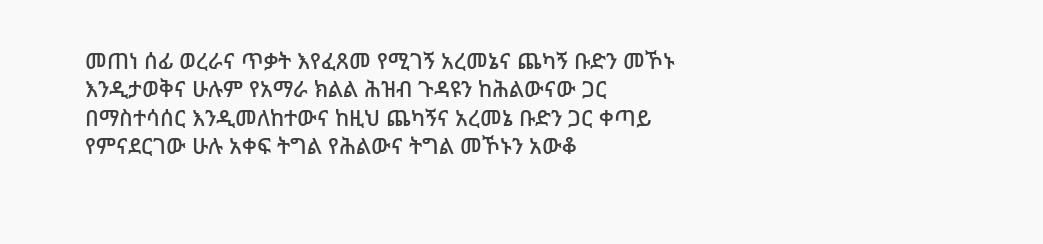መጠነ ሰፊ ወረራና ጥቃት እየፈጸመ የሚገኝ አረመኔና ጨካኝ ቡድን መኾኑ እንዲታወቅና ሁሉም የአማራ ክልል ሕዝብ ጉዳዩን ከሕልውናው ጋር በማስተሳሰር እንዲመለከተውና ከዚህ ጨካኝና አረመኔ ቡድን ጋር ቀጣይ የምናደርገው ሁሉ አቀፍ ትግል የሕልውና ትግል መኾኑን አውቆ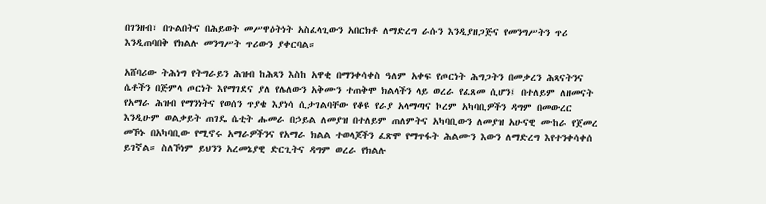በገንዘብ፣ በጉልበትና በሕይወት መሥዋዕትነት አስፈላጊውን አበርክቶ ለማድረግ ራሱን እንዲያዘጋጅና የመንግሥትን ጥሪ እንዲጠባበቅ የክልሉ መንግሥት ጥሪውን ያቀርባል።

አሸባሪው ትሕነግ የትግራይን ሕዝብ ከሕጻን እስከ አዋቂ በማንቀሳቀስ ዓለም አቀፍ የጦርነት ሕግጋትን በመቃረን ሕጻናትንና ሴቶችን በጅምላ ጦርነት እየማገደና ያለ የሌለውን አቅሙን ተጠቅሞ ክልላችን ላይ ወረራ የፈጸመ ሲሆን፤ በተለይም ለዘመናት የአማራ ሕዝብ የማንነትና የወሰን ጥያቄ እያነሳ ሲታገልባቸው የቆዩ የራያ አላማጣና ኮረም አካባቢዎችን ዳግም በመውረር እንዲሁም ወልቃይት ጠገዴ ሴቲት ሑመራ በኃይል ለመያዝ በተለይም ጠለምትና አካባቢውን ለመያዝ አሁናዊ ሙከራ የጀመረ መኾኑ በአካባቢው የሚኖሩ አማራዎችንና የአማራ ክልል ተወላጆችን ፈጽሞ የማጥፋት ሕልሙን እውን ለማድረግ እየተንቀሳቀሰ ይገኛል። ስለኾነም ይህንን አረመኔያዊ ድርጊትና ዳግም ወረራ የክልሉ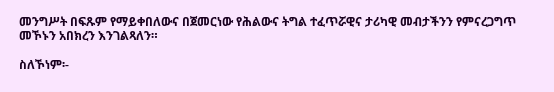መንግሥት በፍጹም የማይቀበለውና በጀመርነው የሕልውና ትግል ተፈጥሯዊና ታሪካዊ መብታችንን የምናረጋግጥ መኾኑን አበክረን እንገልጻለን።

ስለኾነም፡-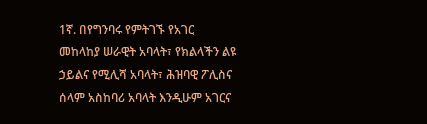1ኛ. በየግንባሩ የምትገኙ የአገር መከላከያ ሠራዊት አባላት፣ የክልላችን ልዩ ኃይልና የሚሊሻ አባላት፣ ሕዝባዊ ፖሊስና ሰላም አስከባሪ አባላት እንዲሁም አገርና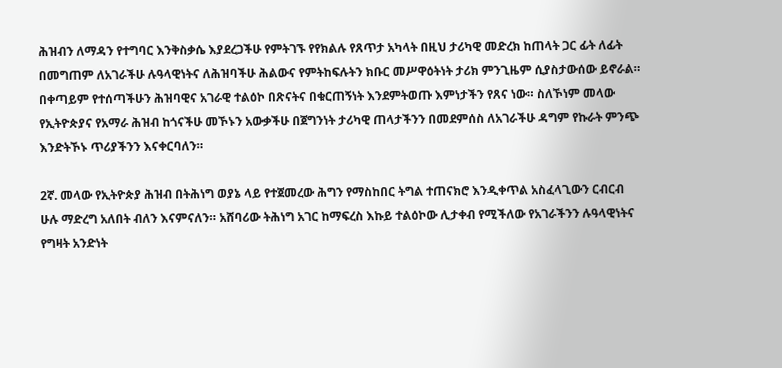ሕዝብን ለማዳን የተግባር እንቅስቃሴ እያደረጋችሁ የምትገኙ የየክልሉ የጸጥታ አካላት በዚህ ታሪካዊ መድረክ ከጠላት ጋር ፊት ለፊት በመግጠም ለአገራችሁ ሉዓላዊነትና ለሕዝባችሁ ሕልውና የምትከፍሉትን ክቡር መሥዋዕትነት ታሪክ ምንጊዜም ሲያስታውሰው ይኖራል። በቀጣይም የተሰጣችሁን ሕዝባዊና አገራዊ ተልዕኮ በጽናትና በቁርጠኝነት እንደምትወጡ እምነታችን የጸና ነው። ስለኾነም መላው የኢትዮጵያና የአማራ ሕዝብ ከጎናችሁ መኾኑን አውቃችሁ በጀግንነት ታሪካዊ ጠላታችንን በመደምሰስ ለአገራችሁ ዳግም የኩራት ምንጭ እንድትኾኑ ጥሪያችንን እናቀርባለን።

2ኛ. መላው የኢትዮጵያ ሕዝብ በትሕነግ ወያኔ ላይ የተጀመረው ሕግን የማስከበር ትግል ተጠናክሮ እንዲቀጥል አስፈላጊውን ርብርብ ሁሉ ማድረግ አለበት ብለን እናምናለን። አሸባሪው ትሕነግ አገር ከማፍረስ እኩይ ተልዕኮው ሊታቀብ የሚችለው የአገራችንን ሉዓላዊነትና የግዛት አንድነት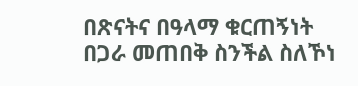በጽናትና በዓላማ ቁርጠኝነት በጋራ መጠበቅ ስንችል ስለኾነ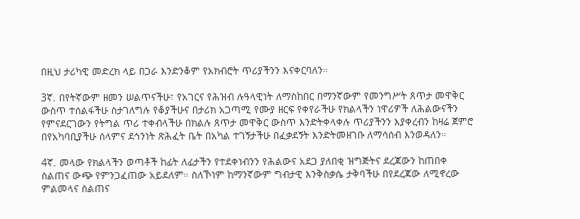በዚህ ታሪካዊ መድረክ ላይ በጋራ እንድንቆም የአክብሮት ጥሪያችንን እናቀርባለን።

3ኛ. በየትኛውም ዘመን ሠልጥናችሁ፣ የአገርና የሕዝብ ሉዓላዊነት ለማስከበር በማንኛውም የመንግሥት ጸጥታ መዋቅር ውስጥ ተሰልፋችሁ ስታገለግሉ የቆያችሁና በታሪክ አጋጣሚ የሙያ ዘርፍ የቀየራችሁ የክልላችን ነዋሪዎች ለሕልውናችን የምናደርገውን የትግል ጥሪ ተቀብላችሁ በክልሉ ጸጥታ መዋቅር ውስጥ እንድትቀላቀሉ ጥሪያችንን እያቀረብን ከዛሬ ጀምሮ በየአካባቢያችሁ ሰላምና ደኅንነት ጽሕፈት ቤት በአካል ተገኝታችሁ በፈቃደኝት እንድትመዘገቡ ለማሳሰብ እንወዳለን።

4ኛ. መላው የክልላችን ወጣቶች ከፊት ለፊታችን የተደቀነብንን የሕልውና አደጋ ያለበቂ ዝግጅትና ደረጃውን ከጠበቀ ስልጠና ውጭ የምንጋፈጠው አይደለም። ስለኾነም ከማንኛውም ግብታዊ እንቅስቃሴ ታቅባችሁ በየደረጃው ለሚኖረው ምልመላና ስልጠና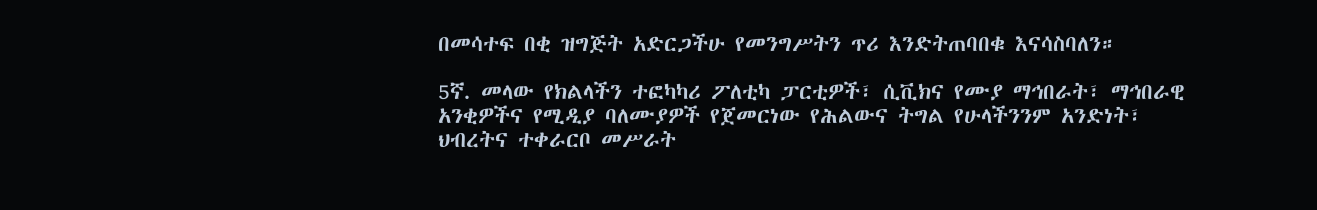በመሳተፍ በቂ ዝግጅት አድርጋችሁ የመንግሥትን ጥሪ እንድትጠባበቁ እናሳስባለን።

5ኛ. መላው የክልላችን ተፎካካሪ ፖለቲካ ፓርቲዎች፣ ሲቪክና የሙያ ማኅበራት፣ ማኅበራዊ አንቂዎችና የሚዲያ ባለሙያዎች የጀመርነው የሕልውና ትግል የሁላችንንም አንድነት፣ ህብረትና ተቀራርቦ መሥራት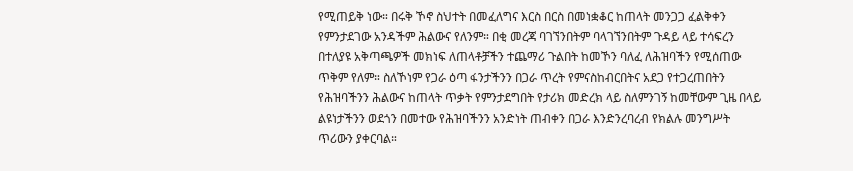የሚጠይቅ ነው። በሩቅ ኾኖ ስህተት በመፈለግና እርስ በርስ በመነቋቆር ከጠላት መንጋጋ ፈልቅቀን የምንታደገው አንዳችም ሕልውና የለንም። በቂ መረጃ ባገኘንበትም ባላገኘንበትም ጉዳይ ላይ ተሳፍረን በተለያዩ አቅጣጫዎች መክነፍ ለጠላቶቻችን ተጨማሪ ጉልበት ከመኾን ባለፈ ለሕዝባችን የሚሰጠው ጥቅም የለም። ስለኾነም የጋራ ዕጣ ፋንታችንን በጋራ ጥረት የምናስከብርበትና አደጋ የተጋረጠበትን የሕዝባችንን ሕልውና ከጠላት ጥቃት የምንታደግበት የታሪክ መድረክ ላይ ስለምንገኝ ከመቸውም ጊዜ በላይ ልዩነታችንን ወደጎን በመተው የሕዝባችንን አንድነት ጠብቀን በጋራ እንድንረባረብ የክልሉ መንግሥት ጥሪውን ያቀርባል።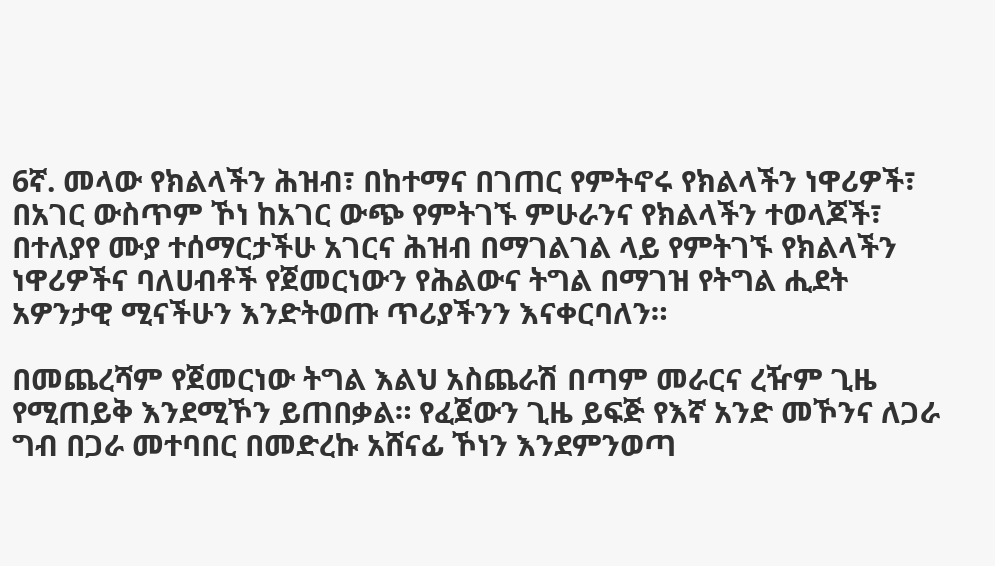6ኛ. መላው የክልላችን ሕዝብ፣ በከተማና በገጠር የምትኖሩ የክልላችን ነዋሪዎች፣ በአገር ውስጥም ኾነ ከአገር ውጭ የምትገኙ ምሁራንና የክልላችን ተወላጆች፣ በተለያየ ሙያ ተሰማርታችሁ አገርና ሕዝብ በማገልገል ላይ የምትገኙ የክልላችን ነዋሪዎችና ባለሀብቶች የጀመርነውን የሕልውና ትግል በማገዝ የትግል ሒደት አዎንታዊ ሚናችሁን እንድትወጡ ጥሪያችንን እናቀርባለን።

በመጨረሻም የጀመርነው ትግል እልህ አስጨራሽ በጣም መራርና ረዥም ጊዜ የሚጠይቅ እንደሚኾን ይጠበቃል። የፈጀውን ጊዜ ይፍጅ የእኛ አንድ መኾንና ለጋራ ግብ በጋራ መተባበር በመድረኩ አሸናፊ ኾነን እንደምንወጣ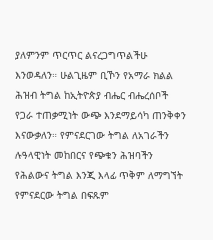ያለምንም ጥርጥር ልናረጋግጥልችሁ እንወዳለን። ሁልጊዜም ቢኾን የአማራ ክልል ሕዝብ ትግል ከኢትዮጵያ ብሔር ብሔረሰቦች የጋራ ተጠቃሚነት ውጭ እንደማይሳካ ጠንቅቀን እናውቃለን። የምናደርገው ትግል ለአገራችን ሉዓላዊነት መከበርና የጭቁን ሕዝባችን የሕልውና ትግል እንጂ እላፊ ጥቅም ለማግኘት የምናደርው ትግል በፍጹም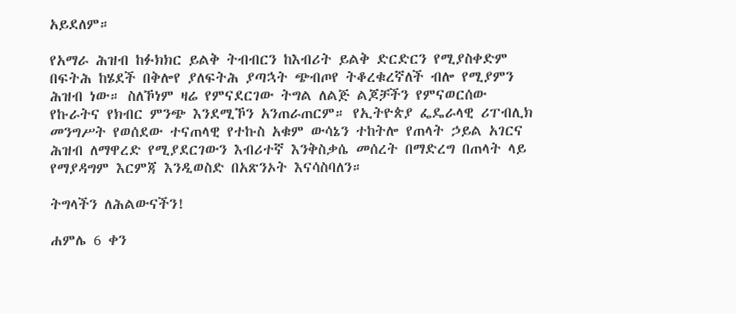አይደለም።

የአማራ ሕዝብ ከፉክክር ይልቅ ትብብርን ከእብሪት ይልቅ ድርድርን የሚያስቀድም በፍትሕ ከሄደች በቅሎየ ያለፍትሕ ያጣኋት ጭብጦየ ትቆረቁረኛለች ብሎ የሚያምን ሕዝብ ነው። ስለኾነም ዛሬ የምናደርገው ትግል ለልጅ ልጆቻችን የምናወርሰው የኩራትና የክብር ምንጭ እንደሚኾን አንጠራጠርም። የኢትዮጵያ ፌዴራላዊ ሪፐብሊክ መንግሥት የወሰደው ተናጠላዊ የተኩስ አቁም ውሳኔን ተከትሎ የጠላት ኃይል አገርና ሕዝብ ለማዋረድ የሚያደርገውን እብሪተኛ እንቅስቃሴ መሰረት በማድረግ በጠላት ላይ የማያዳግም እርምጃ እንዲወስድ በአጽንኦት እናሳስባለን።

ትግላችን ለሕልውናችን!

ሐምሌ 6 ቀን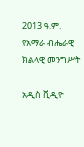2013 ዓ.ም.
የአማራ ብሔራዊ ክልላዊ መንግሥት

አዲስ ቪዲዮ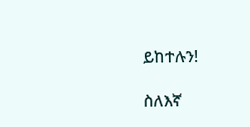ይከተሉን!

ስለእኛ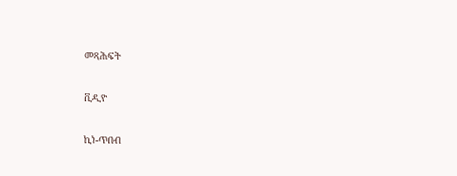መጻሕፍት

ቪዲዮ

ኪነ-ጥበብ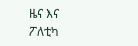ዜና እና ፖለቲካ